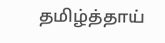தமிழ்த்தாய்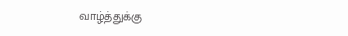வாழ்த்துக்கு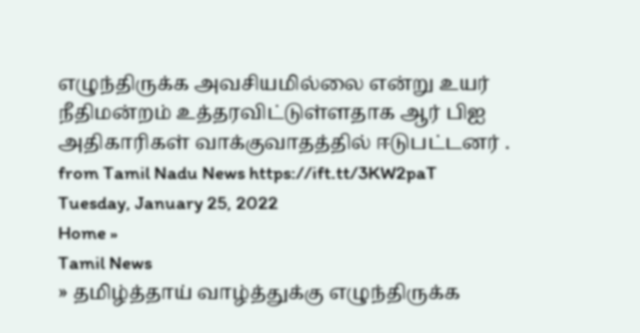எழுந்திருக்க அவசியமில்லை என்று உயர் நீதிமன்றம் உத்தரவிட்டுள்ளதாக ஆர் பிஐ அதிகாரிகள் வாக்குவாதத்தில் ஈடுபட்டனர் .
from Tamil Nadu News https://ift.tt/3KW2paT
Tuesday, January 25, 2022
Home »
Tamil News
» தமிழ்த்தாய் வாழ்த்துக்கு எழுந்திருக்க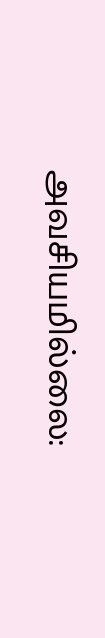அவசியமில்லை: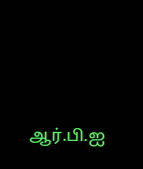ஆர்.பி.ஐ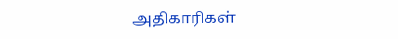அதிகாரிகள்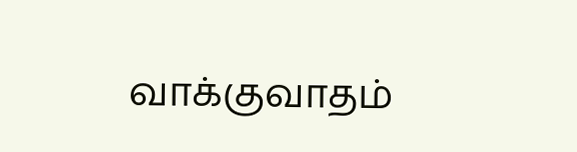வாக்குவாதம்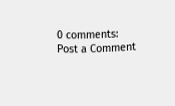0 comments:
Post a Comment